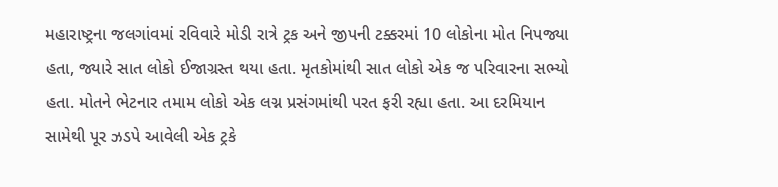મહારાષ્ટ્રના જલગાંવમાં રવિવારે મોડી રાત્રે ટ્રક અને જીપની ટક્કરમાં 10 લોકોના મોત નિપજ્યા હતા, જ્યારે સાત લોકો ઈજાગ્રસ્ત થયા હતા. મૃતકોમાંથી સાત લોકો એક જ પરિવારના સભ્યો હતા. મોતને ભેટનાર તમામ લોકો એક લગ્ન પ્રસંગમાંથી પરત ફરી રહ્યા હતા. આ દરમિયાન સામેથી પૂર ઝડપે આવેલી એક ટ્રકે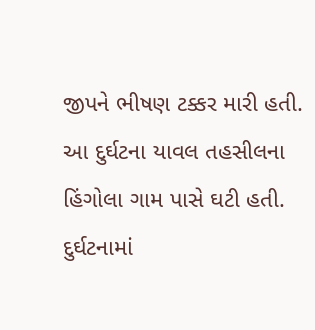જીપને ભીષણ ટક્કર મારી હતી.
આ દુર્ઘટના યાવલ તહસીલના હિંગોલા ગામ પાસે ઘટી હતી. દુર્ઘટનામાં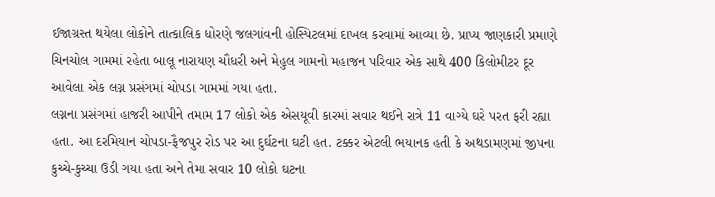ઈજાગ્રસ્ત થયેલા લોકોને તાત્કાલિક ધોરણે જલગાંવની હોસ્પિટલમાં દાખલ કરવામાં આવ્યા છે. પ્રાપ્ય જાણકારી પ્રમાણે ચિનચોલ ગામમાં રહેતા બાલૂ નારાયણ ચૌધરી અને મેહુલ ગામનો મહાજન પરિવાર એક સાથે 400 કિલોમીટર દૂર આવેલા એક લગ્ન પ્રસંગમાં ચોપડા ગામમાં ગયા હતા.
લગ્નના પ્રસંગમાં હાજરી આપીને તમામ 17 લોકો એક એસયૂવી કારમાં સવાર થઈને રાત્રે 11 વાગ્યે ઘરે પરત ફરી રહ્યા હતા. આ દરમિયાન ચોપડા-ફૈજપુર રોડ પર આ દુર્ઘટના ઘટી હત. ટક્કર એટલી ભયાનક હતી કે અથડામણમાં જીપના કુચ્ચે-કુચ્ચા ઉડી ગયા હતા અને તેમા સવાર 10 લોકો ઘટના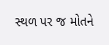સ્થળ પર જ મોતને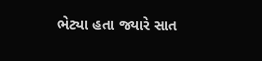ભેટ્યા હતા જ્યારે સાત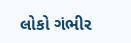લોકો ગંભીર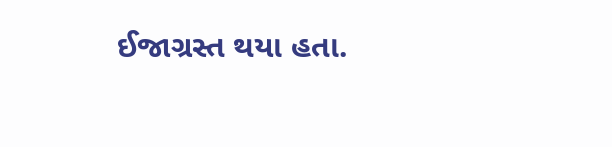ઈજાગ્રસ્ત થયા હતા.